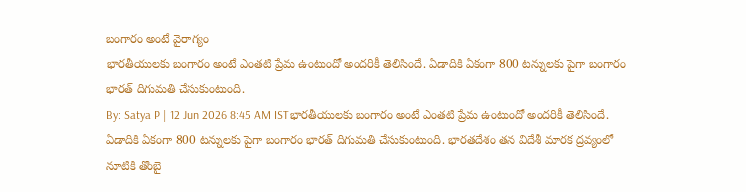బంగారం అంటే వైరాగ్యం
భారతీయులకు బంగారం అంటే ఎంతటి ప్రేమ ఉంటుందో అందరికీ తెలిసిందే. ఏడాదికి ఏకంగా 800 టన్నులకు పైగా బంగారం భారత్ దిగుమతి చేసుకుంటుంది.
By: Satya P | 12 Jun 2026 8:45 AM ISTభారతీయులకు బంగారం అంటే ఎంతటి ప్రేమ ఉంటుందో అందరికీ తెలిసిందే. ఏడాదికి ఏకంగా 800 టన్నులకు పైగా బంగారం భారత్ దిగుమతి చేసుకుంటుంది. భారతదేశం తన విదేశీ మారక ద్రవ్యంలో నూటికి తొంబై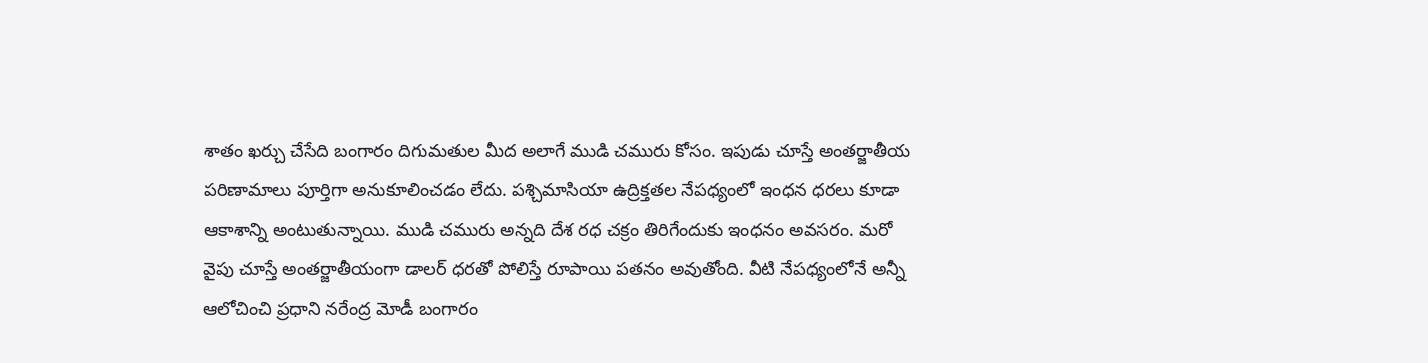శాతం ఖర్చు చేసేది బంగారం దిగుమతుల మీద అలాగే ముడి చమురు కోసం. ఇపుడు చూస్తే అంతర్జాతీయ పరిణామాలు పూర్తిగా అనుకూలించడం లేదు. పశ్చిమాసియా ఉద్రిక్తతల నేపధ్యంలో ఇంధన ధరలు కూడా ఆకాశాన్ని అంటుతున్నాయి. ముడి చమురు అన్నది దేశ రధ చక్రం తిరిగేందుకు ఇంధనం అవసరం. మరో వైపు చూస్తే అంతర్జాతీయంగా డాలర్ ధరతో పోలిస్తే రూపాయి పతనం అవుతోంది. వీటి నేపధ్యంలోనే అన్నీ ఆలోచించి ప్రధాని నరేంద్ర మోడీ బంగారం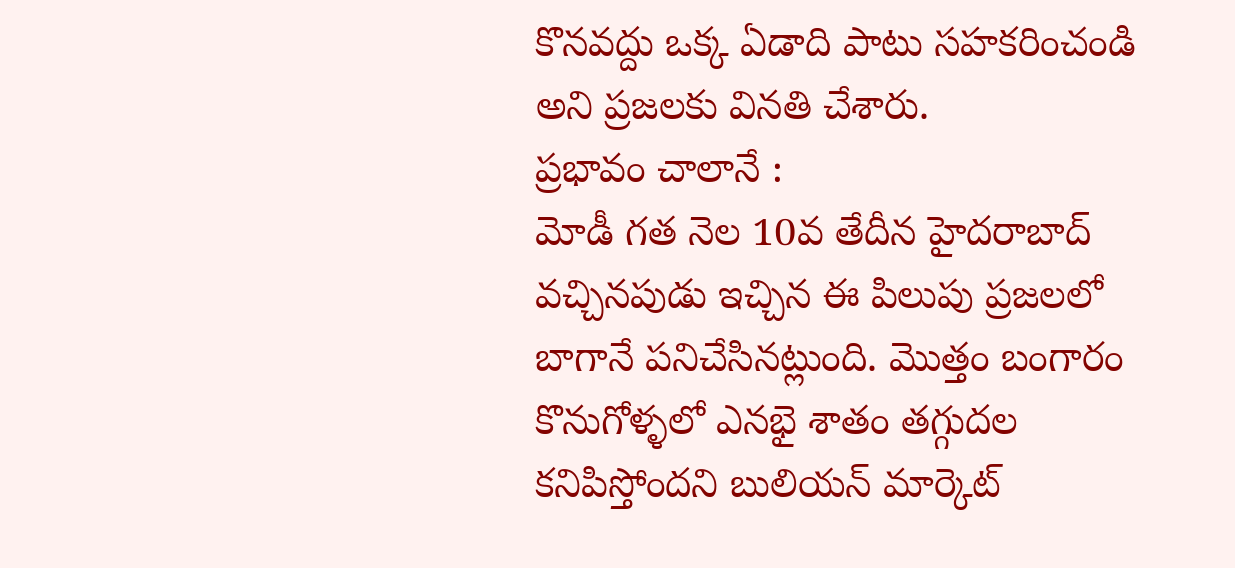కొనవద్దు ఒక్క ఏడాది పాటు సహకరించండి అని ప్రజలకు వినతి చేశారు.
ప్రభావం చాలానే :
మోడీ గత నెల 10వ తేదీన హైదరాబాద్ వచ్చినపుడు ఇచ్చిన ఈ పిలుపు ప్రజలలో బాగానే పనిచేసినట్లుంది. మొత్తం బంగారం కొనుగోళ్ళలో ఎనభై శాతం తగ్గుదల కనిపిస్తోందని బులియన్ మార్కెట్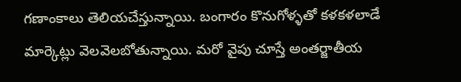గణాంకాలు తెలియచేస్తున్నాయి. బంగారం కొనుగోళ్ళతో కళకళలాడే మార్కెట్లు వెలవెలబోతున్నాయి. మరో వైపు చూస్తే అంతర్జాతీయ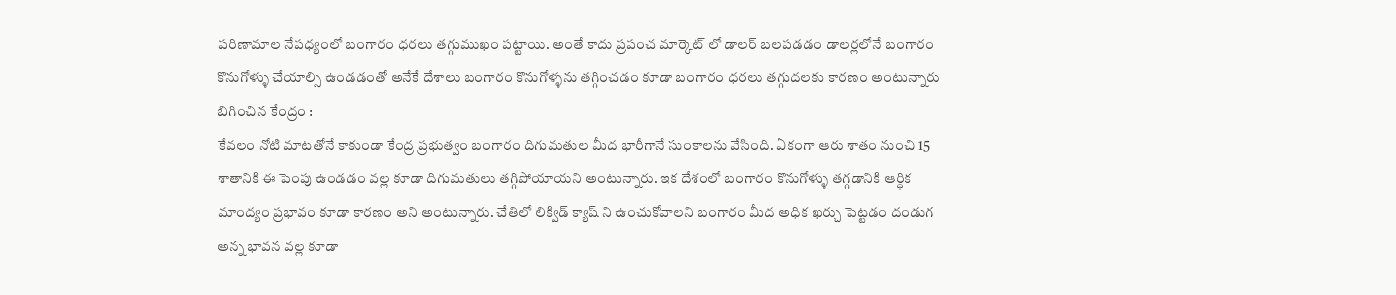పరిణామాల నేపధ్యంలో బంగారం ధరలు తగ్గుముఖం పట్టాయి. అంతే కాదు ప్రపంచ మార్కెట్ లో డాలర్ బలపడడం డాలర్లలోనే బంగారం కొనుగోళ్ళు చేయాల్సి ఉండడంతో అనేకే దేశాలు బంగారం కొనుగోళ్ళను తగ్గించడం కూడా బంగారం ధరలు తగ్గుదలకు కారణం అంటున్నారు
బిగించిన కేంద్రం :
కేవలం నోటి మాటతోనే కాకుండా కేంద్ర ప్రభుత్వం బంగారం దిగుమతుల మీద భారీగానే సుంకాలను వేసింది. ఏకంగా ఆరు శాతం నుంచి 15 శాతానికి ఈ పెంపు ఉండడం వల్ల కూడా దిగుమతులు తగ్గిపోయాయని అంటున్నారు. ఇక దేశంలో బంగారం కొనుగోళ్ళు తగ్గడానికి ఆర్ధిక మాంద్యం ప్రభావం కూడా కారణం అని అంటున్నారు. చేతిలో లిక్విడ్ క్యాష్ ని ఉంచుకోవాలని బంగారం మీద అధిక ఖర్చు పెట్టడం దండుగ అన్న భావన వల్ల కూడా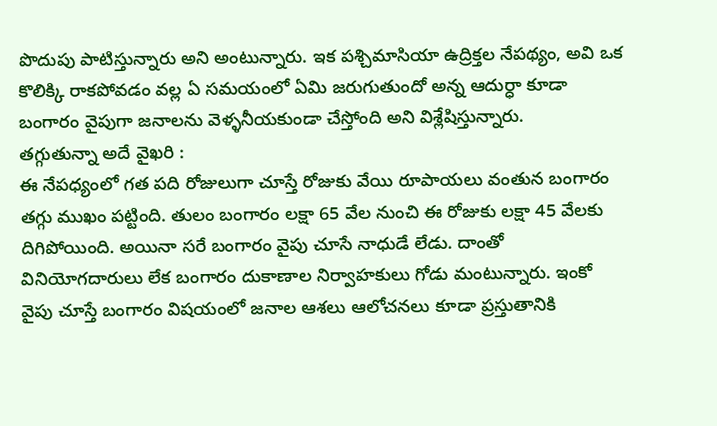పొదుపు పాటిస్తున్నారు అని అంటున్నారు. ఇక పశ్చిమాసియా ఉద్రిక్తల నేపథ్యం, అవి ఒక కొలిక్కి రాకపోవడం వల్ల ఏ సమయంలో ఏమి జరుగుతుందో అన్న ఆదుర్ధా కూడా బంగారం వైపుగా జనాలను వెళ్ళనీయకుండా చేస్తోంది అని విశ్లేషిస్తున్నారు.
తగ్గుతున్నా అదే వైఖరి :
ఈ నేపధ్యంలో గత పది రోజులుగా చూస్తే రోజుకు వేయి రూపాయలు వంతున బంగారం తగ్గు ముఖం పట్టింది. తులం బంగారం లక్షా 65 వేల నుంచి ఈ రోజుకు లక్షా 45 వేలకు దిగిపోయింది. అయినా సరే బంగారం వైపు చూసే నాధుడే లేడు. దాంతో వినియోగదారులు లేక బంగారం దుకాణాల నిర్వాహకులు గోడు మంటున్నారు. ఇంకో వైపు చూస్తే బంగారం విషయంలో జనాల ఆశలు ఆలోచనలు కూడా ప్రస్తుతానికి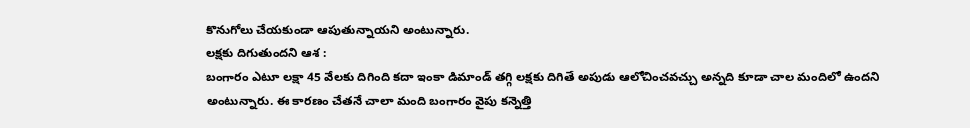కొనుగోలు చేయకుండా ఆపుతున్నాయని అంటున్నారు.
లక్షకు దిగుతుందని ఆశ :
బంగారం ఎటూ లక్షా 45 వేలకు దిగింది కదా ఇంకా డిమాండ్ తగ్గి లక్షకు దిగితే అపుడు ఆలోచించవచ్చు అన్నది కూడా చాల మందిలో ఉందని అంటున్నారు. ఈ కారణం చేతనే చాలా మంది బంగారం వైపు కన్నెత్తి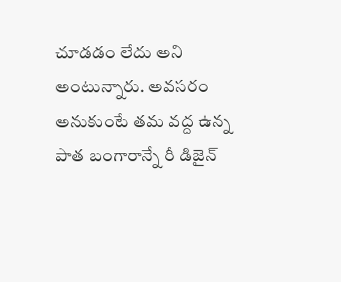చూడడం లేదు అని అంటున్నారు. అవసరం అనుకుంటే తమ వద్ద ఉన్న పాత బంగారాన్నే రీ డిజైన్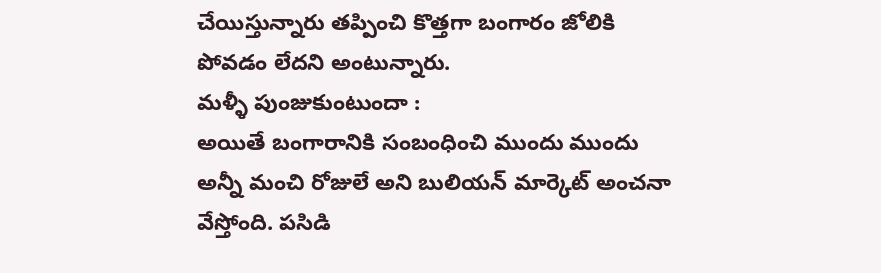చేయిస్తున్నారు తప్పించి కొత్తగా బంగారం జోలికి పోవడం లేదని అంటున్నారు.
మళ్ళీ పుంజుకుంటుందా :
అయితే బంగారానికి సంబంధించి ముందు ముందు అన్నీ మంచి రోజులే అని బులియన్ మార్కెట్ అంచనా వేస్తోంది. పసిడి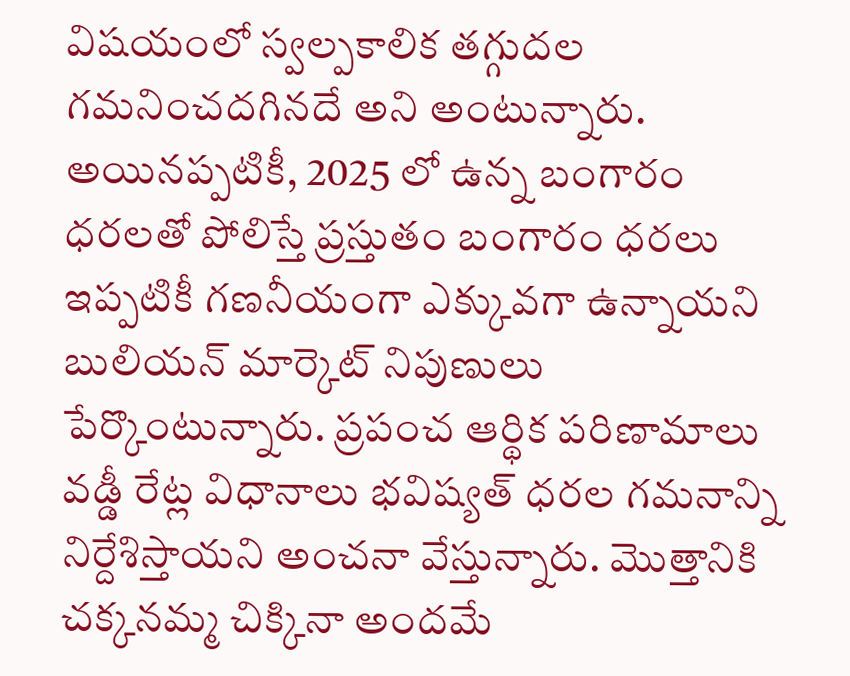విషయంలో స్వల్పకాలిక తగ్గుదల గమనించదగినదే అని అంటున్నారు. అయినప్పటికీ, 2025 లో ఉన్న బంగారం ధరలతో పోలిస్తే ప్రస్తుతం బంగారం ధరలు ఇప్పటికీ గణనీయంగా ఎక్కువగా ఉన్నాయని బులియన్ మార్కెట్ నిపుణులు పేర్కొంటున్నారు. ప్రపంచ ఆర్థిక పరిణామాలు వడ్డీ రేట్ల విధానాలు భవిష్యత్ ధరల గమనాన్ని నిర్దేశిస్తాయని అంచనా వేస్తున్నారు. మొత్తానికి చక్కనమ్మ చిక్కినా అందమే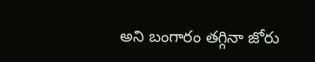అని బంగారం తగ్గినా జోరు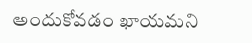అందుకోవడం ఖాయమని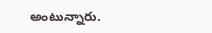అంటున్నారు.